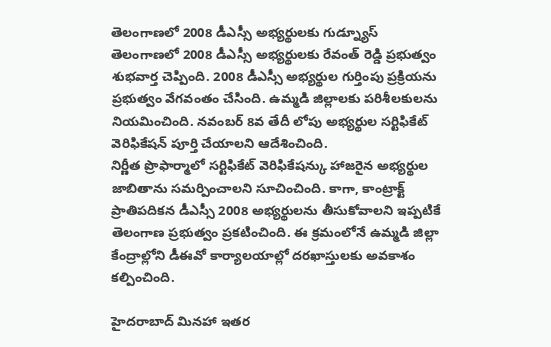తెలంగాణలో 2008 డీఎస్సీ అభ్యర్థులకు గుడ్న్యూస్
తెలంగాణలో 2008 డీఎస్సీ అభ్యర్థులకు రేవంత్ రెడ్డి ప్రభుత్వం శుభవార్త చెప్పింది. 2008 డీఎస్సీ అభ్యర్థుల గుర్తింపు ప్రక్రియను ప్రభుత్వం వేగవంతం చేసింది. ఉమ్మడి జిల్లాలకు పరిశీలకులను నియమించింది. నవంబర్ 8వ తేదీ లోపు అభ్యర్థుల సర్టిఫికేట్ వెరిఫికేషన్ పూర్తి చేయాలని ఆదేశించింది.
నిర్ణీత ప్రొఫార్మాలో సర్టిఫికేట్ వెరిఫికేషన్కు హాజరైన అభ్యర్థుల జాబితాను సమర్పించాలని సూచించింది. కాగా, కాంట్రాక్ట్ ప్రాతిపదికన డీఎస్సీ 2008 అభ్యర్థులను తీసుకోవాలని ఇప్పటికే తెలంగాణ ప్రభుత్వం ప్రకటించింది. ఈ క్రమంలోనే ఉమ్మడి జిల్లా కేంద్రాల్లోని డీఈవో కార్యాలయాల్లో దరఖాస్తులకు అవకాశం కల్పించింది.

హైదరాబాద్ మినహా ఇతర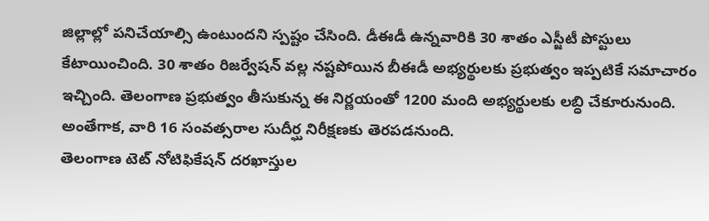జిల్లాల్లో పనిచేయాల్సి ఉంటుందని స్పష్టం చేసింది. డీఈడీ ఉన్నవారికి 30 శాతం ఎస్జీటీ పోస్టులు కేటాయించింది. 30 శాతం రిజర్వేషన్ వల్ల నష్టపోయిన బీఈడీ అభ్యర్థులకు ప్రభుత్వం ఇప్పటికే సమాచారం ఇచ్చింది. తెలంగాణ ప్రభుత్వం తీసుకున్న ఈ నిర్ణయంతో 1200 మంది అభ్యర్థులకు లబ్ధి చేకూరునుంది. అంతేగాక, వారి 16 సంవత్సరాల సుదీర్ఘ నిరీక్షణకు తెరపడనుంది.
తెలంగాణ టెట్ నోటిఫికేషన్ దరఖాస్తుల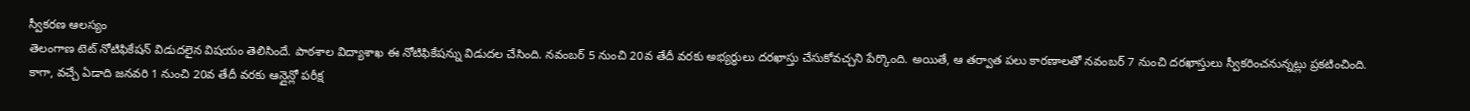స్వీకరణ ఆలస్యం
తెలంగాణ టెట్ నోటిఫికేషన్ విడుదలైన విషయం తెలిసిందే. పాఠశాల విద్యాశాఖ ఈ నోటిఫికేషన్ను విడుదల చేసింది. నవంబర్ 5 నుంచి 20వ తేదీ వరకు అభ్యర్థులు దరఖాస్తు చేసుకోవచ్చని పేర్కొంది. అయితే, ఆ తర్వాత పలు కారణాలతో నవంబర్ 7 నుంచి దరఖాస్తులు స్వీకరించనున్నట్లు ప్రకటించింది.
కాగా, వచ్చే ఏడాది జనవరి 1 నుంచి 20వ తేదీ వరకు ఆన్లైన్లో పరీక్ష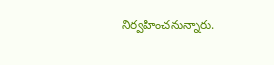నిర్వహించనున్నారు.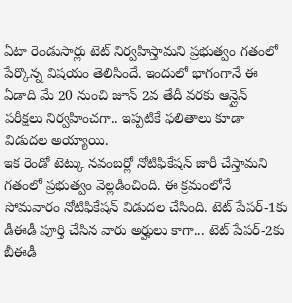ఏటా రెండుసార్లు టెట్ నిర్వహిస్తామని ప్రభుత్వం గతంలో పేర్కొన్న విషయం తెలిసిందే. ఇందులో భాగంగానే ఈ ఏడాది మే 20 నుంచి జూన్ 2వ తేదీ వరకు ఆన్లైన్ పరీక్షలు నిర్వహించగా.. ఇప్పటికే ఫలితాలు కూడా విడుదల అయ్యాయి.
ఇక రెండో టెట్కు నవంబర్లో నోటిఫికేషన్ జారీ చేస్తామని గతంలో ప్రభుత్వం వెల్లడించింది. ఈ క్రమంలోనే సోమవారం నోటిఫికేషన్ విడుదల చేసింది. టెట్ పేపర్-1కు డీఈడీ పూర్తి చేసిన వారు అర్హులు కాగా... టెట్ పేపర్-2కు బీఈడీ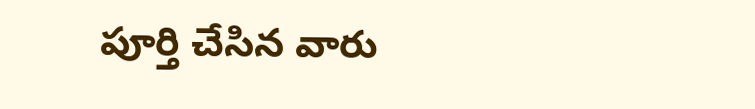పూర్తి చేసిన వారు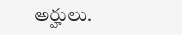అర్హులు.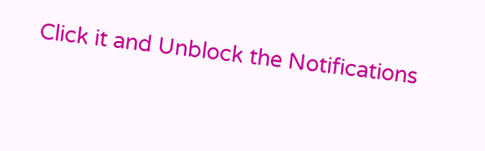Click it and Unblock the Notifications